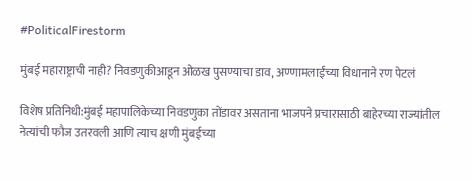#PoliticalFirestorm

मुंबई महाराष्ट्राची नाही? निवडणुकीआडून ओळख पुसण्याचा डाव, अण्णामलाईंच्या विधानाने रण पेटलं

विशेष प्रतिनिधी:मुंबई महापालिकेच्या निवडणुका तोंडावर असताना भाजपने प्रचारासाठी बाहेरच्या राज्यांतील नेत्यांची फौज उतरवली आणि त्याच क्षणी मुंबईच्या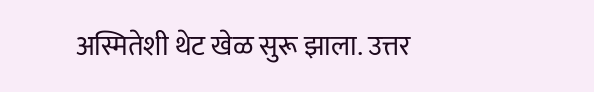अस्मितेशी थेट खेळ सुरू झाला. उत्तर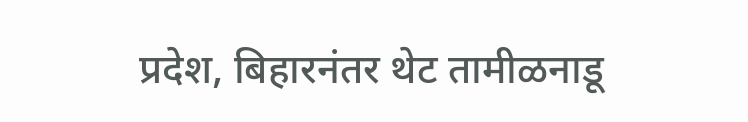प्रदेश, बिहारनंतर थेट तामीळनाडू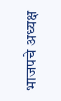भाजपचे अध्यक्ष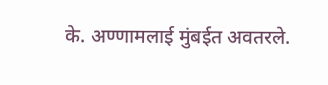के. अण्णामलाई मुंबईत अवतरले.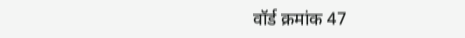वॉर्ड क्रमांक 47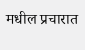मधील प्रचारात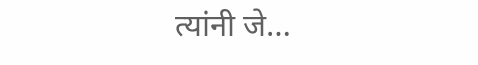त्यांनी जे…